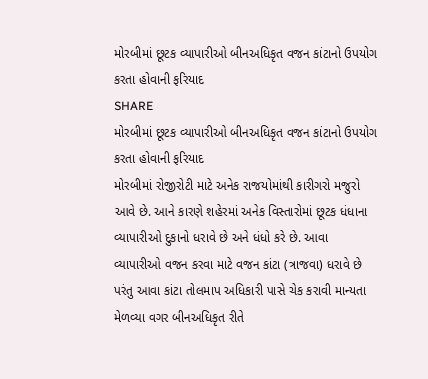મોરબીમાં છૂટક વ્યાપારીઓ બીનઅધિકૃત વજન કાંટાનો ઉપયોગ કરતા હોવાની ફરિયાદ
SHARE
મોરબીમાં છૂટક વ્યાપારીઓ બીનઅધિકૃત વજન કાંટાનો ઉપયોગ કરતા હોવાની ફરિયાદ
મોરબીમાં રોજીરોટી માટે અનેક રાજયોમાંથી કારીગરો મજુરો આવે છે. આને કારણે શહેરમાં અનેક વિસ્તારોમાં છૂટક ધંધાના વ્યાપારીઓ દુકાનો ધરાવે છે અને ધંધો કરે છે. આવા વ્યાપારીઓ વજન કરવા માટે વજન કાંટા (ત્રાજવા) ધરાવે છે પરંતુ આવા કાંટા તોલમાપ અધિકારી પાસે ચેક કરાવી માન્યતા મેળવ્યા વગર બીનઅધિકૃત રીતે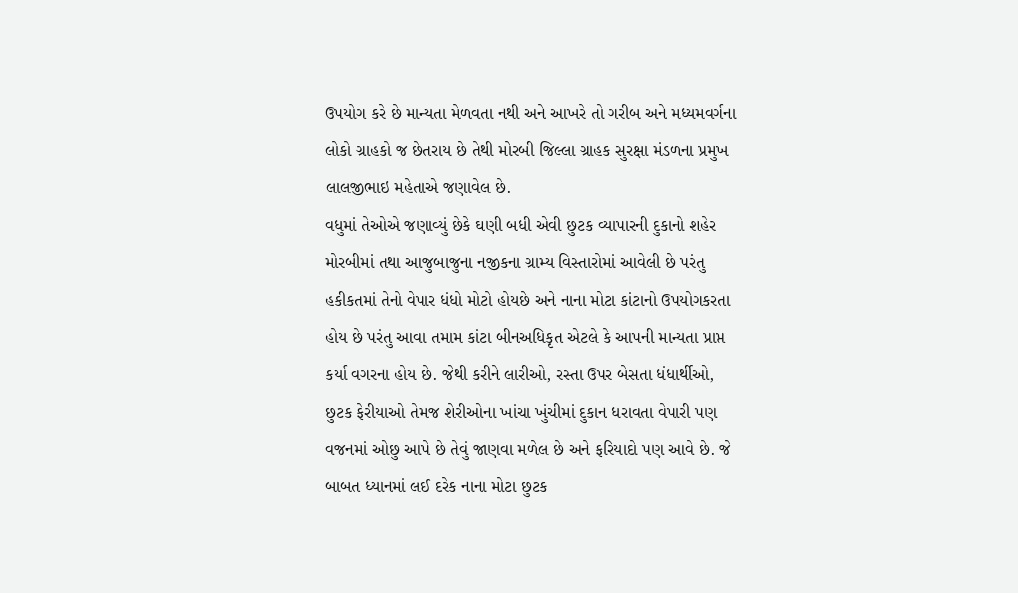ઉપયોગ કરે છે માન્યતા મેળવતા નથી અને આખરે તો ગરીબ અને મધ્યમવર્ગના લોકો ગ્રાહકો જ છેતરાય છે તેથી મોરબી જિલ્લા ગ્રાહક સુરક્ષા મંડળના પ્રમુખ લાલજીભાઇ મહેતાએ જણાવેલ છે.
વધુમાં તેઓએ જણાવ્યું છેકે ઘણી બધી એવી છુટક વ્યાપારની દુકાનો શહેર મોરબીમાં તથા આજુબાજુના નજીકના ગ્રામ્ય વિસ્તારોમાં આવેલી છે પરંતુ હકીકતમાં તેનો વેપાર ધંધો મોટો હોયછે અને નાના મોટા કાંટાનો ઉપયોગકરતા હોય છે પરંતુ આવા તમામ કાંટા બીનઅધિકૃત એટલે કે આપની માન્યતા પ્રાપ્ત કર્યા વગરના હોય છે. જેથી કરીને લારીઓ, રસ્તા ઉપર બેસતા ધંધાર્થીઓ, છુટક ફેરીયાઓ તેમજ શેરીઓના ખાંચા ખુંચીમાં દુકાન ધરાવતા વેપારી પણ વજનમાં ઓછુ આપે છે તેવું જાણવા મળેલ છે અને ફરિયાદો પણ આવે છે. જે બાબત ધ્યાનમાં લઈ દરેક નાના મોટા છુટક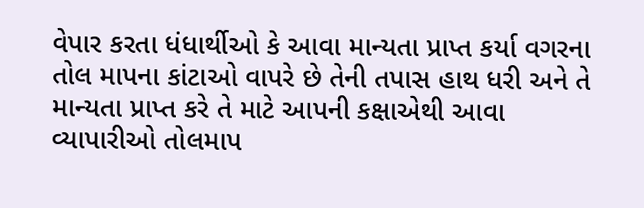વેપાર કરતા ધંધાર્થીઓ કે આવા માન્યતા પ્રાપ્ત કર્યા વગરના તોલ માપના કાંટાઓ વાપરે છે તેની તપાસ હાથ ધરી અને તે માન્યતા પ્રાપ્ત કરે તે માટે આપની કક્ષાએથી આવા વ્યાપારીઓ તોલમાપ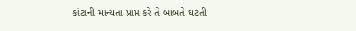કાંટાની માન્યતા પ્રાપ્ત કરે તે બાબતે ઘટતી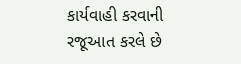કાર્યવાહી કરવાની રજૂઆત કરલે છે